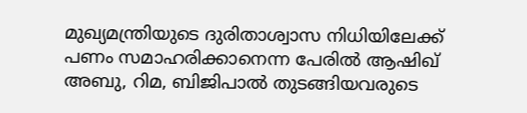മുഖ്യമന്ത്രിയുടെ ദുരിതാശ്വാസ നിധിയിലേക്ക് പണം സമാഹരിക്കാനെന്ന പേരില്‍ ആഷിഖ് അബു, റിമ, ബിജിപാല്‍ തുടങ്ങിയവരുടെ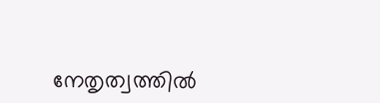നേതൃത്വത്തില്‍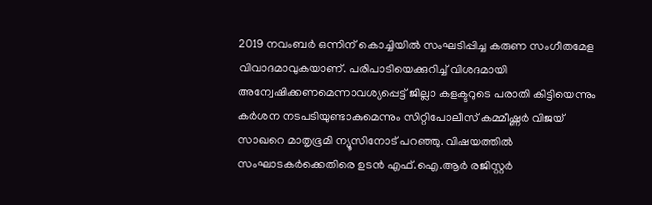2019 നവംബര്‍ ഒന്നിന് കൊച്ചിയില്‍ സംഘടിപ്പിച്ച കരുണ സംഗീതമേള വിവാദമാവുകയാണ്. പരിപാടിയെക്കുറിച്ച് വിശദമായി അന്വേഷിക്കണമെന്നാവശ്യപ്പെട്ട് ജില്ലാ കളക്ടറുടെ പരാതി കിട്ടിയെന്നും കര്‍ശന നടപടിയുണ്ടാകുമെന്നും സിറ്റിപോലീസ് കമ്മീഷ്ണര്‍ വിജയ് സാഖറെ മാതൃഭൂമി ന്യൂസിനോട് പറഞ്ഞു. വിഷയത്തില്‍ സംഘാടകര്‍ക്കെതിരെ ഉടന്‍ എഫ്.ഐ.ആര്‍ രജിസ്റ്റര്‍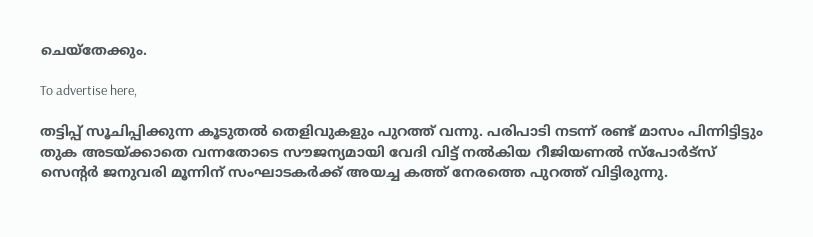ചെയ്‌തേക്കും.

To advertise here,

തട്ടിപ്പ് സൂചിപ്പിക്കുന്ന കൂടുതല്‍ തെളിവുകളും പുറത്ത് വന്നു. പരിപാടി നടന്ന് രണ്ട് മാസം പിന്നിട്ടിട്ടും തുക അടയ്ക്കാതെ വന്നതോടെ സൗജന്യമായി വേദി വിട്ട് നല്‍കിയ റീജിയണല്‍ സ്‌പോര്‍ട്‌സ് സെന്റര്‍ ജനുവരി മൂന്നിന് സംഘാടകര്‍ക്ക് അയച്ച കത്ത് നേരത്തെ പുറത്ത് വിട്ടിരുന്നു.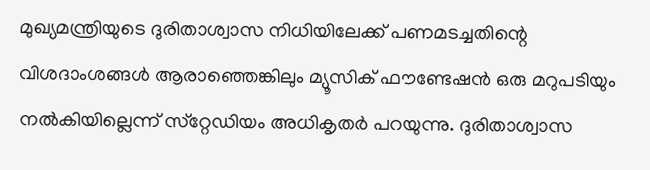മുഖ്യമന്ത്രിയുടെ ദുരിതാശ്വാസ നിധിയിലേക്ക് പണമടച്ചതിന്റെ വിശദാംശങ്ങള്‍ ആരാഞ്ഞെങ്കിലും മ്യൂസിക് ഫൗണ്ടേഷന്‍ ഒരു മറുപടിയും നല്‍കിയില്ലെന്ന് സ്‌റ്റേഡിയം അധികൃതര്‍ പറയുന്നു. ദുരിതാശ്വാസ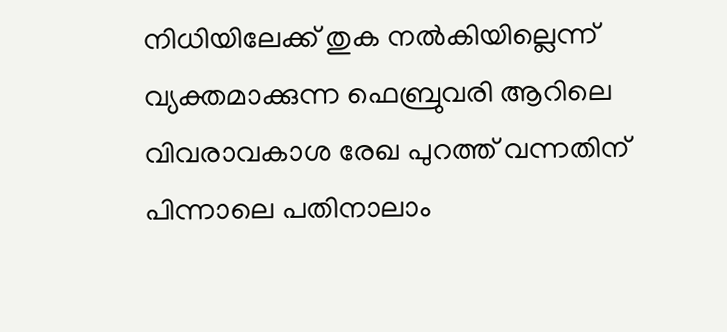നിധിയിലേക്ക് തുക നല്‍കിയില്ലെന്ന് വ്യക്തമാക്കുന്ന ഫെബ്രുവരി ആറിലെ വിവരാവകാശ രേഖ പുറത്ത് വന്നതിന് പിന്നാലെ പതിനാലാം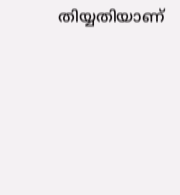തിയ്യതിയാണ്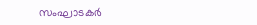സംഘാടകര്‍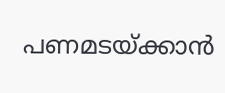പണമടയ്ക്കാന്‍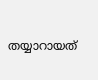തയ്യാറായത്